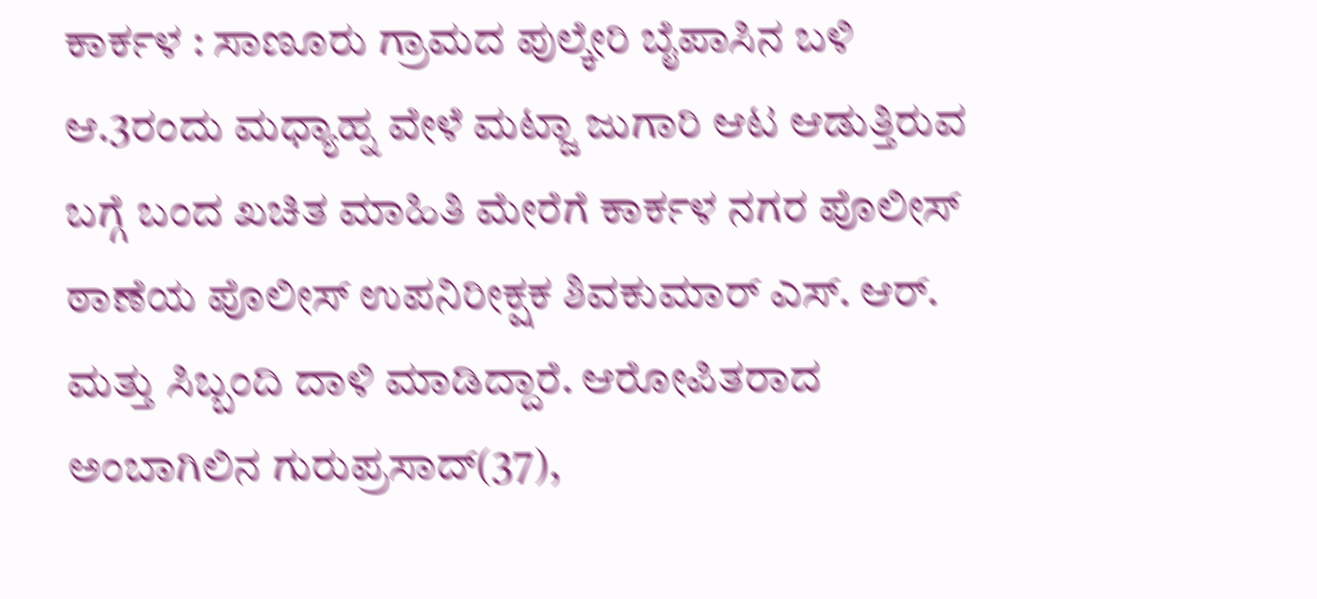ಕಾರ್ಕಳ : ಸಾಣೂರು ಗ್ರಾಮದ ಪುಲ್ಕೇರಿ ಬೈಪಾಸಿನ ಬಳಿ ಆ.3ರಂದು ಮಧ್ಯಾಹ್ನ ವೇಳೆ ಮಟ್ಜಾ ಜುಗಾರಿ ಆಟ ಆಡುತ್ತಿರುವ ಬಗ್ಗೆ ಬಂದ ಖಚಿತ ಮಾಹಿತಿ ಮೇರೆಗೆ ಕಾರ್ಕಳ ನಗರ ಪೊಲೀಸ್ ಠಾಣೆಯ ಪೊಲೀಸ್ ಉಪನಿರೀಕ್ಷಕ ಶಿವಕುಮಾರ್ ಎಸ್. ಆರ್. ಮತ್ತು ಸಿಬ್ಬಂದಿ ದಾಳಿ ಮಾಡಿದ್ದಾರೆ. ಆರೋಪಿತರಾದ ಅಂಬಾಗಿಲಿನ ಗುರುಪ್ರಸಾದ್(37),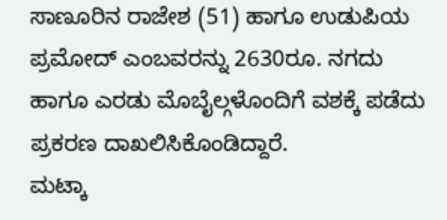ಸಾಣೂರಿನ ರಾಜೇಶ (51) ಹಾಗೂ ಉಡುಪಿಯ ಪ್ರಮೋದ್ ಎಂಬವರನ್ನು 2630ರೂ. ನಗದು ಹಾಗೂ ಎರಡು ಮೊಬೈಲ್ಗಳೊಂದಿಗೆ ವಶಕ್ಕೆ ಪಡೆದು ಪ್ರಕರಣ ದಾಖಲಿಸಿಕೊಂಡಿದ್ದಾರೆ.
ಮಟ್ಕಾ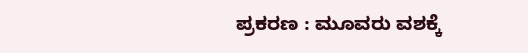ಪ್ರಕರಣ : ಮೂವರು ವಶಕ್ಕೆ